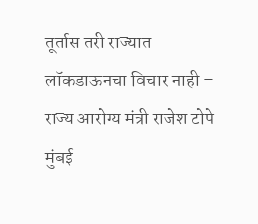तूर्तास तरी राज्यात लॉकडाऊनचा विचार नाही – राज्य आरोग्य मंत्री राजेश टोपे
मुंबई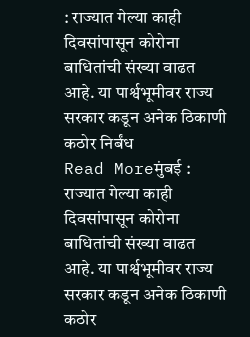: राज्यात गेल्या काही दिवसांपासून कोरोना बाधितांची संख्या वाढत आहे. या पार्श्वभूमीवर राज्य सरकार कडून अनेक ठिकाणी कठोर निर्बंध
Read Moreमुंबई : राज्यात गेल्या काही दिवसांपासून कोरोना बाधितांची संख्या वाढत आहे. या पार्श्वभूमीवर राज्य सरकार कडून अनेक ठिकाणी कठोर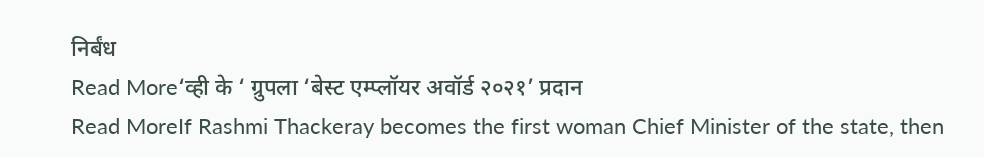निर्बंध
Read More‘व्ही के ‘ ग्रुपला ‘बेस्ट एम्प्लॉयर अवॉर्ड २०२१’ प्रदान
Read MoreIf Rashmi Thackeray becomes the first woman Chief Minister of the state, then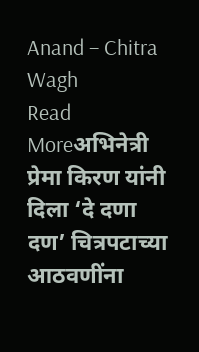Anand – Chitra Wagh
Read Moreअभिनेत्री प्रेमा किरण यांनी दिला ‘दे दणा दण’ चित्रपटाच्या आठवणींना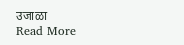उजाळा
Read More